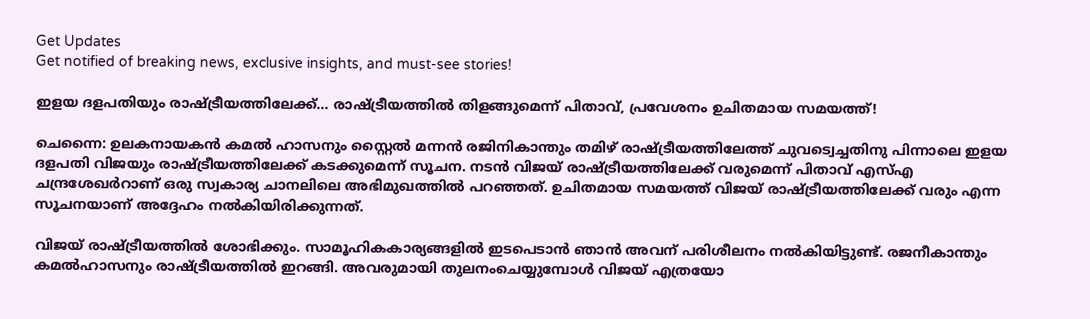Get Updates
Get notified of breaking news, exclusive insights, and must-see stories!

ഇളയ ദളപതിയും രാഷ്ട്രീയത്തിലേക്ക്... രാഷ്ട്രീയത്തിൽ തിളങ്ങുമെന്ന് പിതാവ്, പ്രവേശനം ഉചിതമായ സമയത്ത്!

ചെന്നൈ: ഉലകനായകൻ കമൽ ഹാസനും സ്റ്റൈൽ മന്നൻ രജിനികാന്തും തമിഴ് രാഷ്ട്രീയത്തിലേത്ത് ചുവട്വെച്ചതിനു പിന്നാലെ ഇളയ ദളപതി വിജയും രാഷ്ട്രീയത്തിലേക്ക് കടക്കുമെന്ന് സൂചന. നടന്‍ വിജയ് രാഷ്ട്രീയത്തിലേക്ക് വരുമെന്ന് പിതാവ് എസ്എ ചന്ദ്രശേഖര്‍റാണ് ഒരു സ്വകാര്യ ചാനലിലെ അഭിമുഖത്തിൽ പറഞ്ഞത്. ഉചിതമായ സമയത്ത് വിജയ് രാഷ്ട്രീയത്തിലേക്ക് വരും എന്ന സൂചനയാണ് അദ്ദേഹം നൽകിയിരിക്കുന്നത്.

വിജയ് രാഷ്ട്രീയത്തില്‍ ശോഭിക്കും. സാമൂഹികകാര്യങ്ങളില്‍ ഇടപെടാന്‍ ഞാന്‍ അവന് പരിശീലനം നല്‍കിയിട്ടുണ്ട്. രജനീകാന്തും കമല്‍ഹാസനും രാഷ്ട്രീയത്തില്‍ ഇറങ്ങി. അവരുമായി തുലനംചെയ്യുമ്പോള്‍ വിജയ് എത്രയോ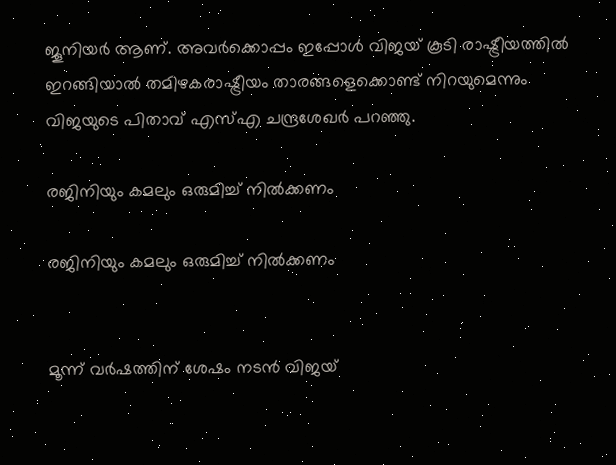ജൂനിയര്‍ ആണ്. അവര്‍ക്കൊപ്പം ഇപ്പോള്‍ വിജയ് കൂടി രാഷ്ട്രീയത്തില്‍ ഇറങ്ങിയാല്‍ തമിഴകരാഷ്ട്രീയം താരങ്ങളെക്കൊണ്ട് നിറയുമെന്നും വിജയുടെ പിതാവ് എസ്എ ചന്ദ്രശേഖർ പറഞ്ഞു.

രജിനിയും കമലും ഒരുമിച്ച് നിൽക്കണം

രജിനിയും കമലും ഒരുമിച്ച് നിൽക്കണം


മൂന്ന് വർഷത്തിന് ശേഷം നടൻ വിജയ്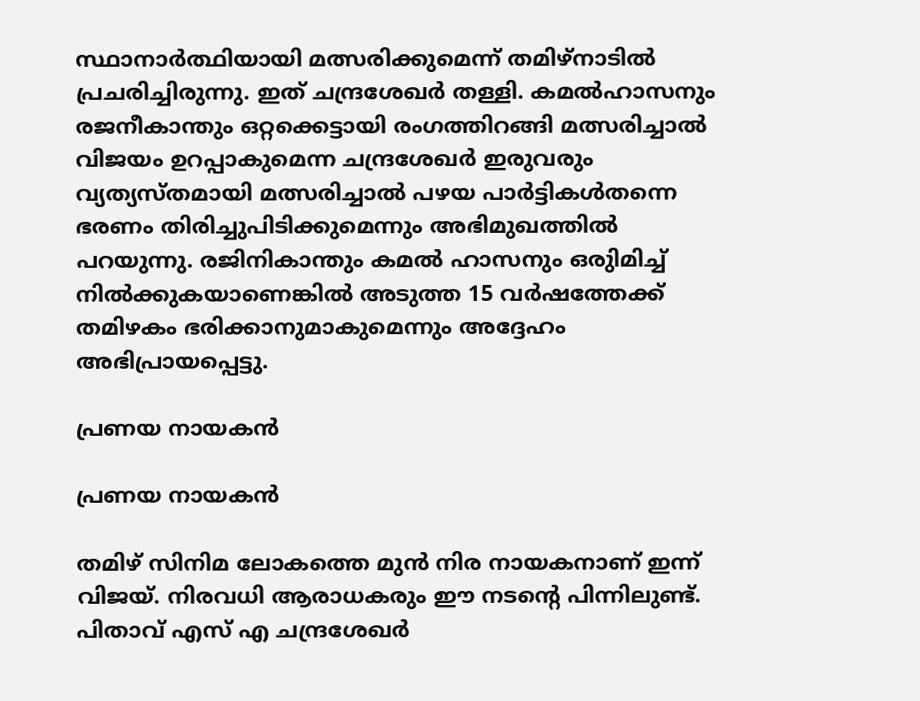സ്ഥാനാർത്ഥിയായി മത്സരിക്കുമെന്ന് തമിഴ്നാടിൽ പ്രചരിച്ചിരുന്നു. ഇത് ചന്ദ്രശേഖർ തള്ളി. കമല്‍ഹാസനും രജനീകാന്തും ഒറ്റക്കെട്ടായി രംഗത്തിറങ്ങി മത്സരിച്ചാല്‍ വിജയം ഉറപ്പാകുമെന്ന ചന്ദ്രശേഖർ ഇരുവരും വ്യത്യസ്തമായി മത്സരിച്ചാല്‍ പഴയ പാര്‍ട്ടികള്‍തന്നെ ഭരണം തിരിച്ചുപിടിക്കുമെന്നും അഭിമുഖത്തിൽ പറയുന്നു. രജിനികാന്തും കമൽ ഹാസനും ഒരുിമിച്ച് നിൽക്കുകയാണെങ്കിൽ അടുത്ത 15 വര്‍ഷത്തേക്ക് തമിഴകം ഭരിക്കാനുമാകുമെന്നും അദ്ദേഹം അഭിപ്രായപ്പെട്ടു.

പ്രണയ നായകൻ

പ്രണയ നായകൻ

തമിഴ് സിനിമ ലോകത്തെ മുൻ നിര നായകനാണ് ഇന്ന് വിജയ്. നിരവധി ആരാധകരും ഈ നടന്റെ പിന്നിലുണ്ട്. പിതാവ് എസ് എ ചന്ദ്രശേഖര്‍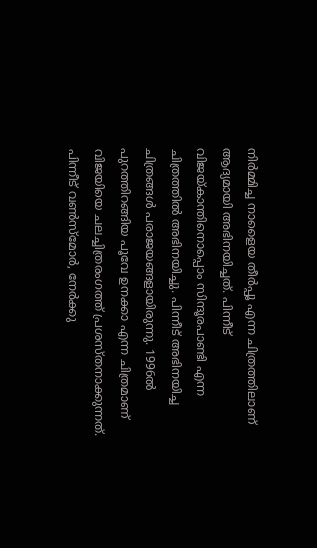നിര്‍മ്മിച്ച നാളൈയ തീര്‍പ്പൂ എന്ന ചിത്രത്തിലാണ് ആദ്യമായി അഭിനയിച്ചത്. പിന്നീട് വിജയ്കാന്തിനൊപ്പൊം സിന്ദൂരപാണ്ടി എന്ന ചിത്രത്തില്‍ അഭിനയിച്ചു. പിന്നീട് അഭിനയിച്ച ചിത്രങ്ങള്‍ പരാജയങ്ങളായിരുന്നു. 1996ല്‍ പുറത്തിറങ്ങിയ പൂവേ ഉനക്കാ എന്ന ചിത്രമാണ് വിജയിയെ ചലച്ചിത്രരംഗത്ത് പ്രശസ്തനാക്കുന്നത്. പിന്നീട് വണ്‍സ്‌മോര്‍, നേര്‍ക്കു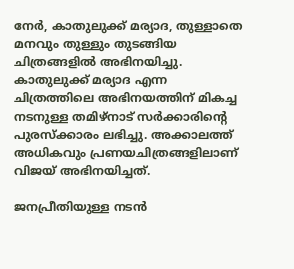നേര്‍, കാതുലുക്ക് മര്യാദ, തുള്ളാതെ മനവും തുള്ളും തുടങ്ങിയ ചിത്രങ്ങളില്‍ അഭിനയിച്ചു. കാതുലുക്ക് മര്യാദ എന്ന ചിത്രത്തിലെ അഭിനയത്തിന് മികച്ച നടനുള്ള തമിഴ്‌നാട് സര്‍ക്കാരിന്റെ പുരസ്‌ക്കാരം ലഭിച്ചു. അക്കാലത്ത് അധികവും പ്രണയചിത്രങ്ങളിലാണ് വിജയ് അഭിനയിച്ചത്.

ജനപ്രീതിയുള്ള നടൻ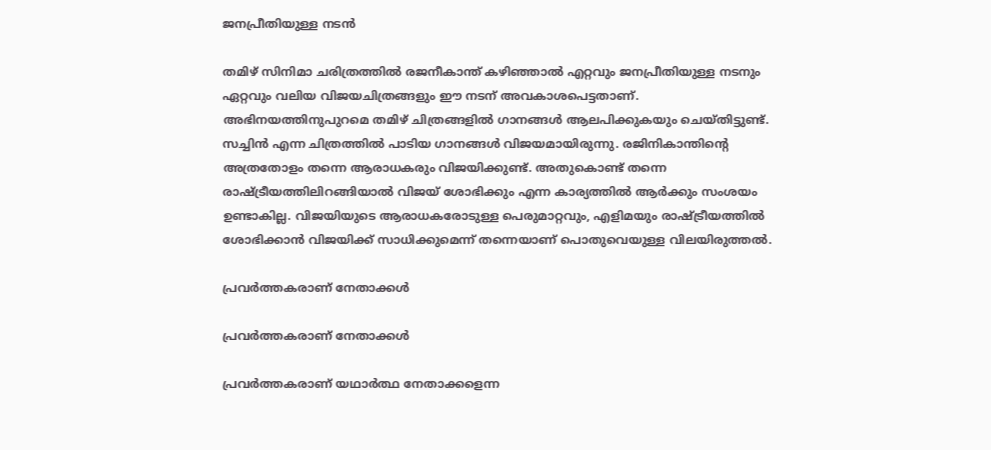ജനപ്രീതിയുള്ള നടൻ

തമിഴ് സിനിമാ ചരിത്രത്തില്‍ രജനീകാന്ത് കഴിഞ്ഞാല്‍ എറ്റവും ജനപ്രീതിയുള്ള നടനും ഏറ്റവും വലിയ വിജയചിത്രങ്ങളും ഈ നടന് അവകാശപെട്ടതാണ്. അഭിനയത്തിനുപുറമെ തമിഴ് ചിത്രങ്ങളില്‍ ഗാനങ്ങള്‍ ആലപിക്കുകയും ചെയ്തിട്ടുണ്ട്. സച്ചിന്‍ എന്ന ചിത്രത്തില്‍ പാടിയ ഗാനങ്ങള്‍ വിജയമായിരുന്നു. രജിനികാന്തിന്റെ അത്രതോളം തന്നെ ആരാധകരും വിജയിക്കുണ്ട്. അതുകൊണ്ട് തന്നെ രാഷ്ട്രീയത്തിലിറങ്ങിയാൽ വിജയ് ശോഭിക്കും എന്ന കാര്യത്തിൽ ആർക്കും സംശയം ഉണ്ടാകില്ല. വിജയിയുടെ ആരാധകരോടുള്ള പെരുമാറ്റവും, എളിമയും രാഷ്ട്രീയത്തിൽ ശോഭിക്കാൻ വിജയിക്ക് സാധിക്കുമെന്ന് തന്നെയാണ് പൊതുവെയുള്ള വിലയിരുത്തൽ.

പ്രവർത്തകരാണ് നേതാക്കൾ

പ്രവർത്തകരാണ് നേതാക്കൾ

പ്രവർത്തകരാണ് യഥാർത്ഥ നേതാക്കളെന്ന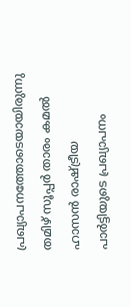പ്രഖ്യാപനത്തോടെയായിരുന്നു തമിഴ് സൂപ്പർ താരം കമൽ ഹാസൻ രാഷ്ട്രീയ പാർട്ടിയുടെ പ്രഖ്യാപനം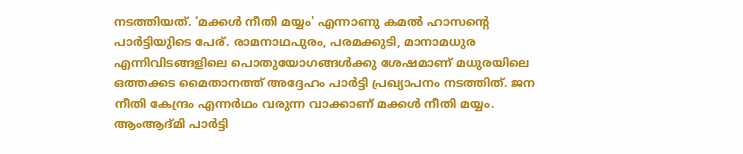നടത്തിയത്. ‘മക്കൾ നീതി മയ്യം' എന്നാണു കമൽ ഹാസന്റെ പാർട്ടിയുിടെ പേര്. രാമനാഥപുരം, പരമക്കുടി, മാനാമധുര എന്നിവിടങ്ങളിലെ പൊതുയോഗങ്ങൾക്കു ശേഷമാണ് മധുരയിലെ ഒത്തക്കട മൈതാനത്ത് അദ്ദേഹം പാർട്ടി പ്രഖ്യാപനം നടത്തിത്. ജന നീതി കേന്ദ്രം എന്നർഥം വരുന്ന വാക്കാണ് മക്കൾ നീതി മയ്യം. ആംആദ്‌മി പാർട്ടി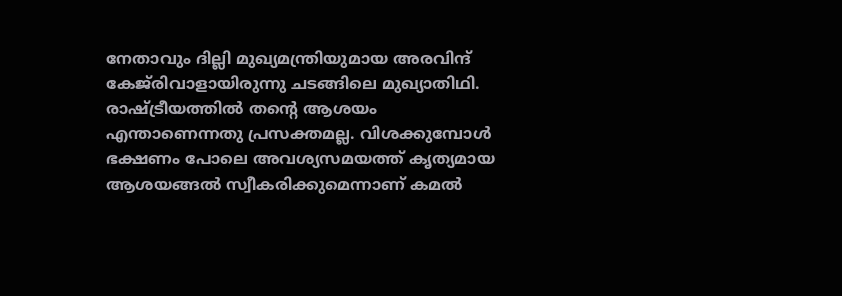നേതാവും ദില്ലി മുഖ്യമന്ത്രിയുമായ അരവിന്ദ് കേജ്‌രിവാളായിരുന്നു ചടങ്ങിലെ മുഖ്യാതിഥി. രാഷ്ട്രീയത്തിൽ തന്റെ ആശയം എന്താണെന്നതു പ്രസക്തമല്ല. വിശക്കുമ്പോൾ ഭക്ഷണം പോലെ അവശ്യസമയത്ത് കൃത്യമായ ആശയങ്ങൽ സ്വീകരിക്കുമെന്നാണ് കമൽ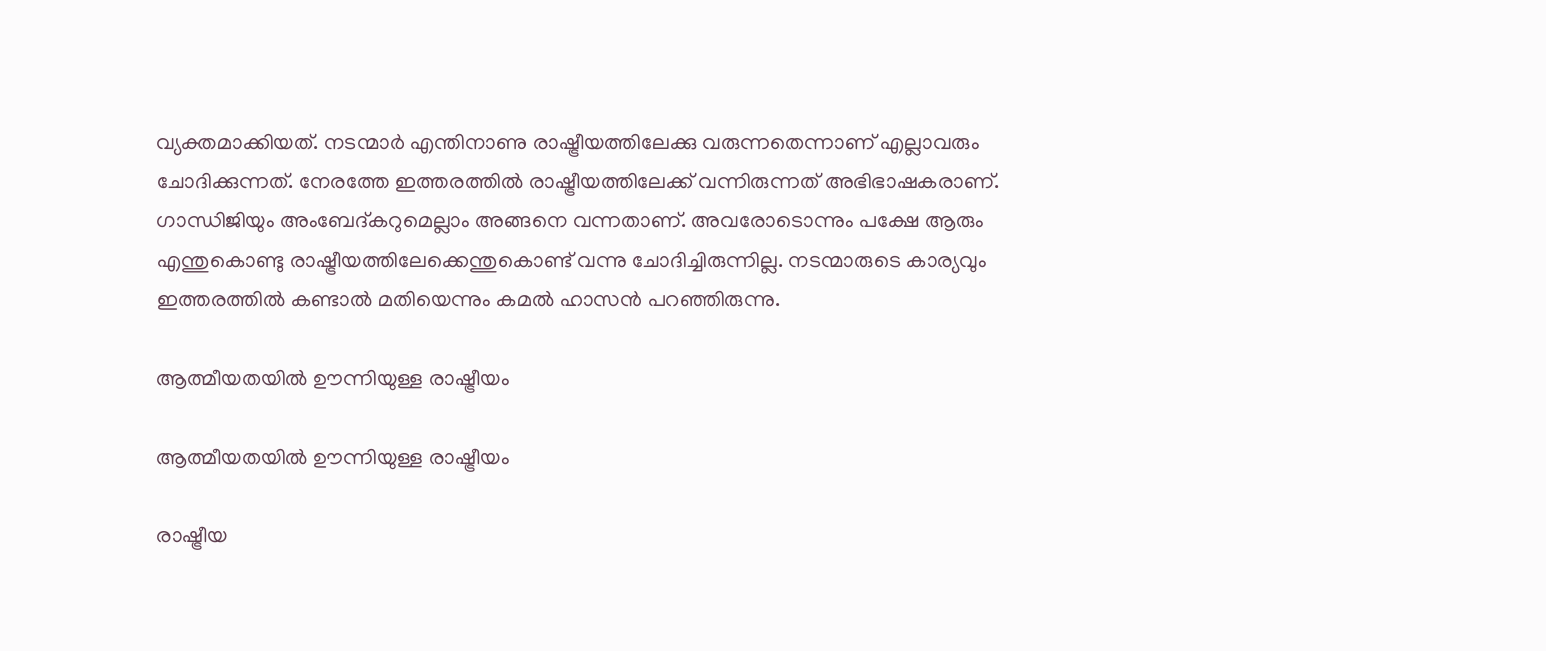വ്യക്തമാക്കിയത്. നടന്മാർ എന്തിനാണു രാഷ്ട്രീയത്തിലേക്കു വരുന്നതെന്നാണ് എല്ലാവരും ചോദിക്കുന്നത്. നേരത്തേ ഇത്തരത്തിൽ രാഷ്ട്രീയത്തിലേക്ക് വന്നിരുന്നത് അഭിഭാഷകരാണ്. ഗാന്ധിജിയും അംബേദ്കറുമെല്ലാം അങ്ങനെ വന്നതാണ്. അവരോടൊന്നും പക്ഷേ ആരും എന്തുകൊണ്ടു രാഷ്ട്രീയത്തിലേക്കെന്തുകൊണ്ട് വന്നു ചോദിച്ചിരുന്നില്ല. നടന്മാരുടെ കാര്യവും ഇത്തരത്തിൽ കണ്ടാൽ മതിയെന്നും കമൽ ഹാസൻ പറഞ്ഞിരുന്നു.

ആത്മീയതയിൽ ഊന്നിയുള്ള രാഷ്ട്രീയം

ആത്മീയതയിൽ ഊന്നിയുള്ള രാഷ്ട്രീയം

രാഷ്ട്രീയ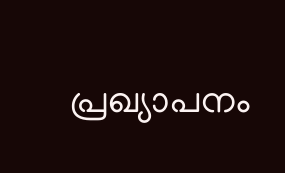പ്രഖ്യാപനം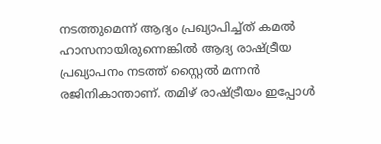നടത്തുമെന്ന് ആദ്യം പ്രഖ്യാപിച്ച്ത് കമൽ ഹാസനായിരുന്നെങ്കിൽ ആദ്യ രാഷ്ട്രീയ പ്രഖ്യാപനം നടത്ത് സ്റ്റൈൽ മന്നൻ രജിനികാന്താണ്. തമിഴ് രാഷ്ട്രീയം ഇപ്പോൾ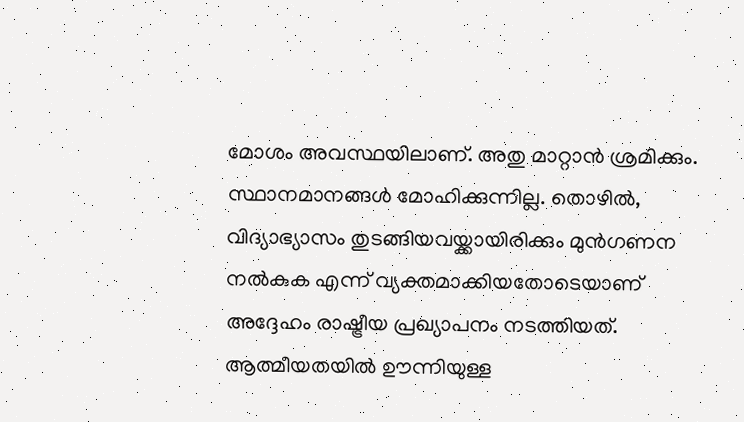മോശം അവസ്ഥയിലാണ്. അതു മാറ്റാൻ ശ്രമിക്കും. സ്ഥാനമാനങ്ങൾ മോഹിക്കുന്നില്ല. തൊഴിൽ, വിദ്യാഭ്യാസം തുടങ്ങിയവയ്ക്കായിരിക്കും മുൻഗണന നൽകുക എന്ന് വ്യക്തമാക്കിയതോടെയാണ് അദ്ദേഹം രാഷ്ട്രീയ പ്രഖ്യാപനം നടത്തിയത്. ആത്മീയതയിൽ ഊന്നിയുള്ള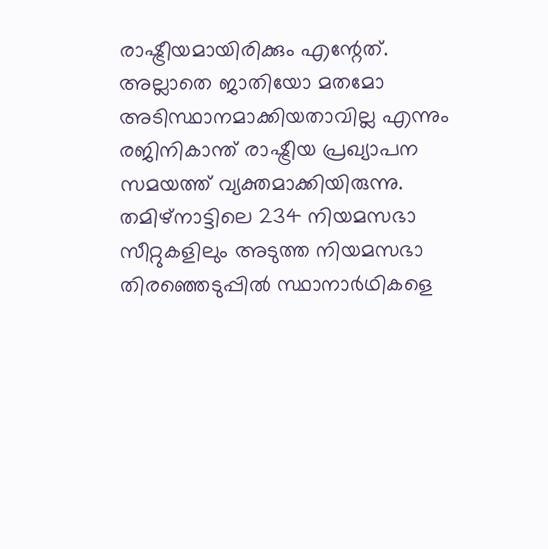രാഷ്ട്രീയമായിരിക്കും എന്റേത്. അല്ലാതെ ജാതിയോ മതമോ അടിസ്ഥാനമാക്കിയതാവില്ല എന്നും രജിനികാന്ത് രാഷ്ട്രീയ പ്രഖ്യാപന സമയത്ത് വ്യക്തമാക്കിയിരുന്നു. തമിഴ്നാട്ടിലെ 234 നിയമസഭാ സീറ്റുകളിലും അടുത്ത നിയമസഭാ തിരഞ്ഞെടുപ്പിൽ സ്ഥാനാർഥികളെ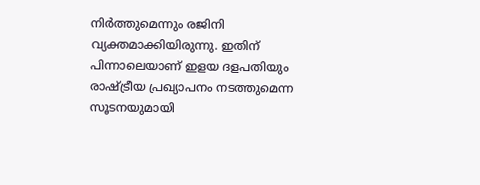നിർത്തുമെന്നും രജിനി വ്യക്തമാക്കിയിരുന്നു. ഇതിന് പിന്നാലെയാണ് ഇളയ ദളപതിയും രാഷ്ട്രീയ പ്രഖ്യാപനം നടത്തുമെന്ന സൂടനയുമായി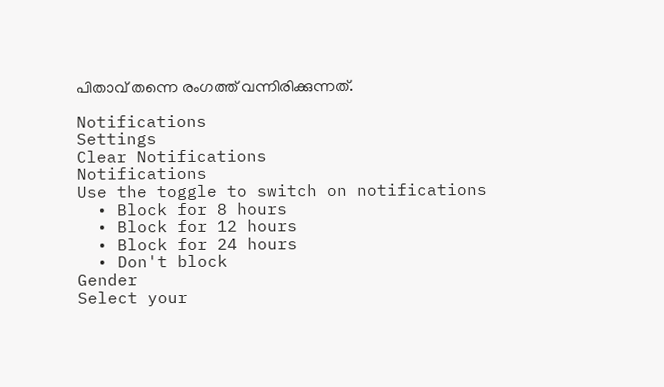പിതാവ് തന്നെ രംഗത്ത് വന്നിരിക്കുന്നത്.

Notifications
Settings
Clear Notifications
Notifications
Use the toggle to switch on notifications
  • Block for 8 hours
  • Block for 12 hours
  • Block for 24 hours
  • Don't block
Gender
Select your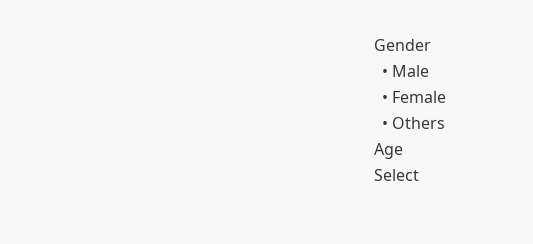Gender
  • Male
  • Female
  • Others
Age
Select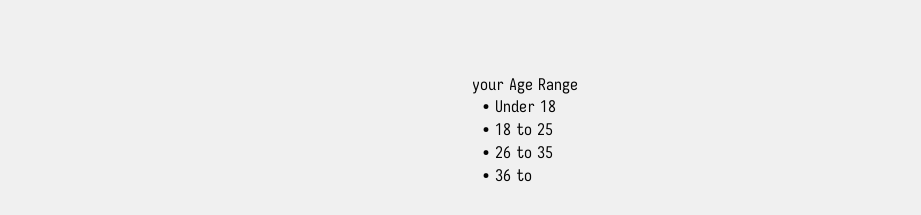your Age Range
  • Under 18
  • 18 to 25
  • 26 to 35
  • 36 to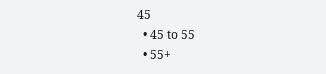45
  • 45 to 55
  • 55+